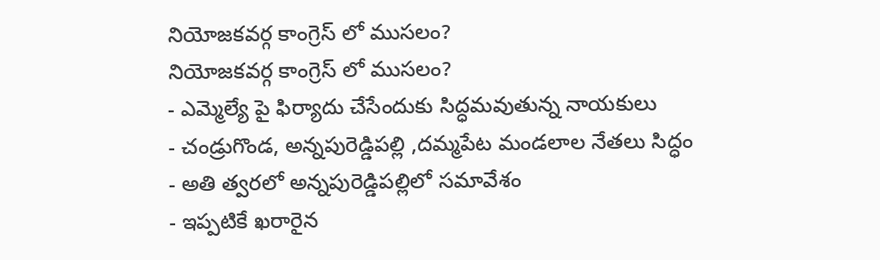నియోజకవర్గ కాంగ్రెస్ లో ముసలం?
నియోజకవర్గ కాంగ్రెస్ లో ముసలం?
- ఎమ్మెల్యే పై ఫిర్యాదు చేసేందుకు సిద్ధమవుతున్న నాయకులు
- చండ్రుగొండ, అన్నపురెడ్డిపల్లి ,దమ్మపేట మండలాల నేతలు సిద్ధం
- అతి త్వరలో అన్నపురెడ్డిపల్లిలో సమావేశం
- ఇప్పటికే ఖరారైన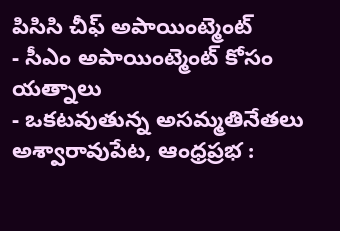పిసిసి చీఫ్ అపాయింట్మెంట్
- సీఎం అపాయింట్మెంట్ కోసం యత్నాలు
- ఒకటవుతున్న అసమ్మతినేతలు
అశ్వారావుపేట, ఆంధ్రప్రభ :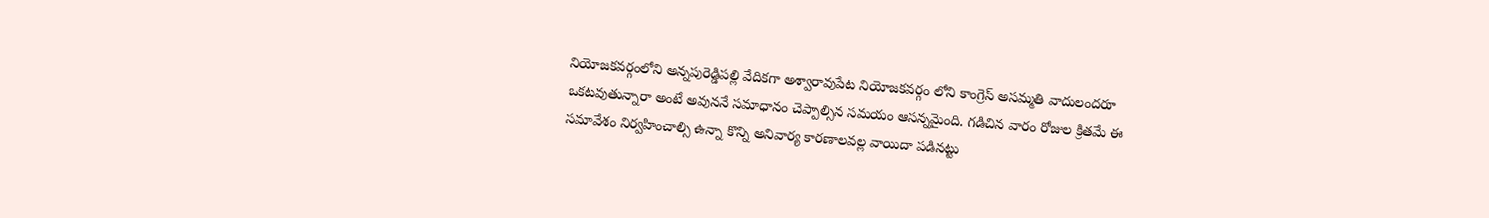నియోజకవర్గంలోని అన్నపురెడ్డిపల్లి వేదికగా అశ్వారావుపేట నియోజకవర్గం లోని కాంగ్రెస్ అసమ్మతి వాదులందరూ ఒకటవుతున్నారా అంటే అవుననే సమాధానం చెప్పాల్సిన సమయం ఆసన్నమైంది. గడిచిన వారం రోజుల క్రితమే ఈ సమావేశం నిర్వహించాల్సి ఉన్నా కొన్ని అనివార్య కారణాలవల్ల వాయిదా పడినట్టు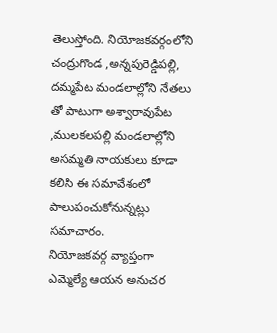తెలుస్తోంది. నియోజకవర్గంలోని చంద్రుగొండ ,అన్నపురెడ్డిపల్లి, దమ్మపేట మండలాల్లోని నేతలు తో పాటుగా అశ్వారావుపేట ,ములకలపల్లి మండలాల్లోని అసమ్మతి నాయకులు కూడా కలిసి ఈ సమావేశంలో పాలుపంచుకోనున్నట్లు సమాచారం.
నియోజకవర్గ వ్యాప్తంగా ఎమ్మెల్యే ఆయన అనుచర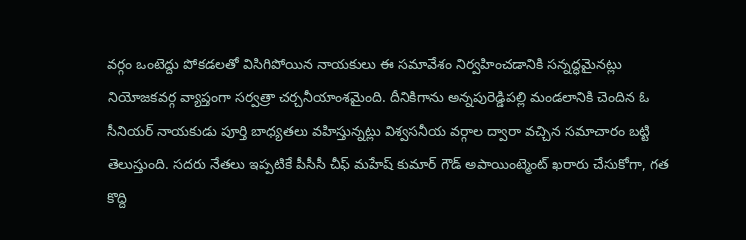వర్గం ఒంటెద్దు పోకడలతో విసిగిపోయిన నాయకులు ఈ సమావేశం నిర్వహించడానికి సన్నద్ధమైనట్లు నియోజకవర్గ వ్యాప్తంగా సర్వత్రా చర్చనీయాంశమైంది. దీనికిగాను అన్నపురెడ్డిపల్లి మండలానికి చెందిన ఓ సీనియర్ నాయకుడు పూర్తి బాధ్యతలు వహిస్తున్నట్లు విశ్వసనీయ వర్గాల ద్వారా వచ్చిన సమాచారం బట్టి తెలుస్తుంది. సదరు నేతలు ఇప్పటికే పీసీసీ చీఫ్ మహేష్ కుమార్ గౌడ్ అపాయింట్మెంట్ ఖరారు చేసుకోగా, గత కొద్ది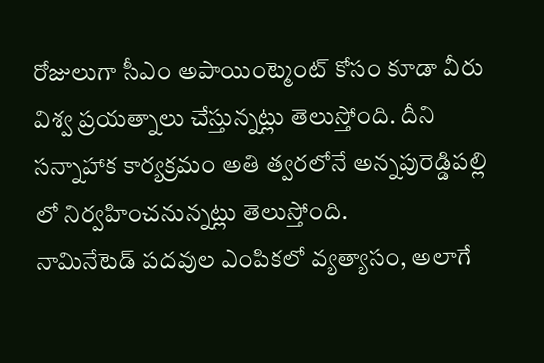రోజులుగా సీఎం అపాయింట్మెంట్ కోసం కూడా వీరు విశ్వ ప్రయత్నాలు చేస్తున్నట్లు తెలుస్తోంది. దీని సన్నాహాక కార్యక్రమం అతి త్వరలోనే అన్నపురెడ్డిపల్లి లో నిర్వహించనున్నట్లు తెలుస్తోంది.
నామినేటెడ్ పదవుల ఎంపికలో వ్యత్యాసం, అలాగే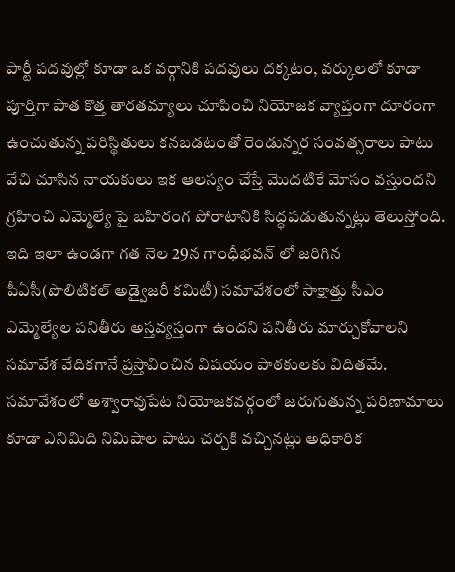పార్టీ పదవుల్లో కూడా ఒక వర్గానికి పదవులు దక్కటం, వర్కులలో కూడా పూర్తిగా పాత కొత్త తారతమ్యాలు చూపించి నియోజక వ్యాప్తంగా దూరంగా ఉంచుతున్న పరిస్థితులు కనబడటంతో రెండున్నర సంవత్సరాలు పాటు వేచి చూసిన నాయకులు ఇక ఆలస్యం చేస్తే మొదటికే మోసం వస్తుందని గ్రహించి ఎమ్మెల్యే పై బహిరంగ పోరాటానికి సిద్ధపడుతున్నట్లు తెలుస్తోంది. ఇది ఇలా ఉండగా గత నెల 29న గాంధీభవన్ లో జరిగిన పీఏసీ(పొలిటికల్ అడ్వైజరీ కమిటీ) సమావేశంలో సాక్షాత్తు సీఎం ఎమ్మెల్యేల పనితీరు అస్తవ్యస్తంగా ఉందని పనితీరు మార్చుకోవాలని సమావేశ వేదికగానే ప్రస్తావించిన విషయం పాఠకులకు విదితమే.
సమావేశంలో అశ్వారావుపేట నియోజకవర్గంలో జరుగుతున్న పరిణామాలు కూడా ఎనిమిది నిమిషాల పాటు చర్చకి వచ్చినట్లు అధికారిక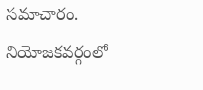సమాచారం. నియోజకవర్గంలో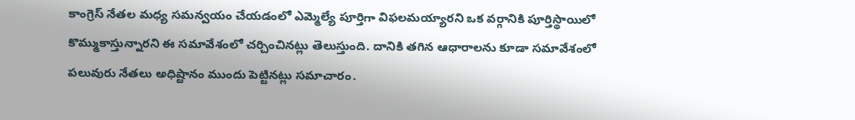కాంగ్రెస్ నేతల మధ్య సమన్వయం చేయడంలో ఎమ్మెల్యే పూర్తిగా విఫలమయ్యారని ఒక వర్గానికి పూర్తిస్థాయిలో కొమ్ముకాస్తున్నారని ఈ సమావేశంలో చర్చించినట్లు తెలుస్తుంది. దానికి తగిన ఆధారాలను కూడా సమావేశంలో పలువురు నేతలు అధిష్టానం ముందు పెట్టినట్లు సమాచారం.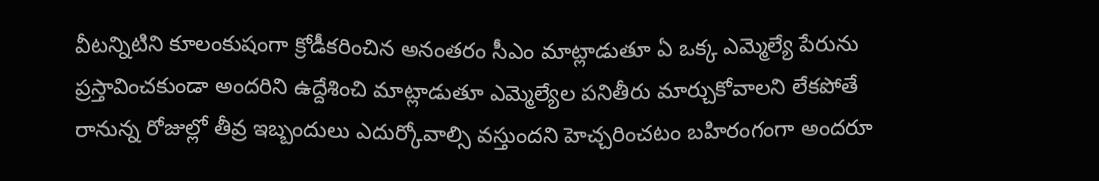వీటన్నిటిని కూలంకుషంగా క్రోడీకరించిన అనంతరం సీఎం మాట్లాడుతూ ఏ ఒక్క ఎమ్మెల్యే పేరును ప్రస్తావించకుండా అందరిని ఉద్దేశించి మాట్లాడుతూ ఎమ్మెల్యేల పనితీరు మార్చుకోవాలని లేకపోతే రానున్న రోజుల్లో తీవ్ర ఇబ్బందులు ఎదుర్కోవాల్సి వస్తుందని హెచ్చరించటం బహిరంగంగా అందరూ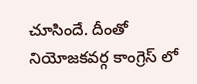చూసిందే. దీంతో నియోజకవర్గ కాంగ్రెస్ లో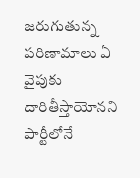జరుగుతున్న పరిణామాలు ఏ వైపుకు దారితీస్తాయోనని పార్టీలోనే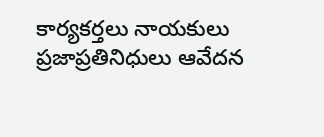కార్యకర్తలు నాయకులు ప్రజాప్రతినిధులు ఆవేదన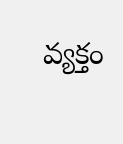వ్యక్తం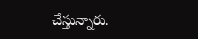చేస్తున్నారు.